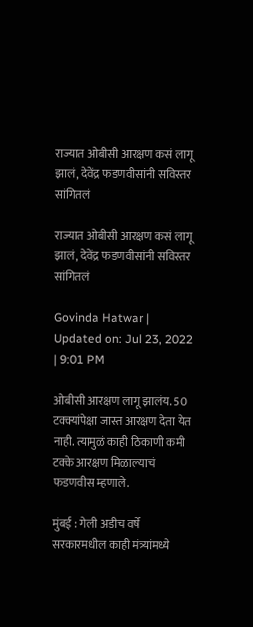राज्यात ओबीसी आरक्षण कसं लागू झालं, देवेंद्र फडणवीसांनी सविस्तर सांगितलं

राज्यात ओबीसी आरक्षण कसं लागू झालं, देवेंद्र फडणवीसांनी सविस्तर सांगितलं

Govinda Hatwar | Updated on: Jul 23, 2022 | 9:01 PM

ओबीसी आरक्षण लागू झालंय. 50 टक्क्यांपेक्षा जास्त आरक्षण देता येत नाही. त्यामुळं काही ठिकाणी कमी टक्के आरक्षण मिळाल्याचं फडणवीस म्हणाले.

मुंबई : गेली अडीच वर्षे सरकारमधील काही मंत्र्यांमध्ये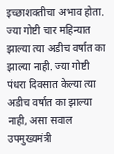इच्छाशक्तीचा अभाव होता. ज्या गोष्टी चार महिन्यात झाल्या त्या अडीच वर्षात का झाल्या नाही. ज्या गोष्टी पंधरा दिवसात केल्या त्या अडीच वर्षात का झाल्या नाही, असा सवाल उपमुख्यमंत्री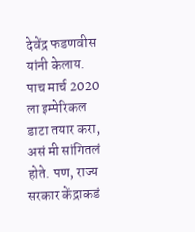देवेंद्र फडणवीस यांनी केलाय. पाच मार्च 2020 ला इम्पेरिकल डाटा तयार करा, असं मी सांगितलं होते. पण, राज्य सरकार केंद्राकडं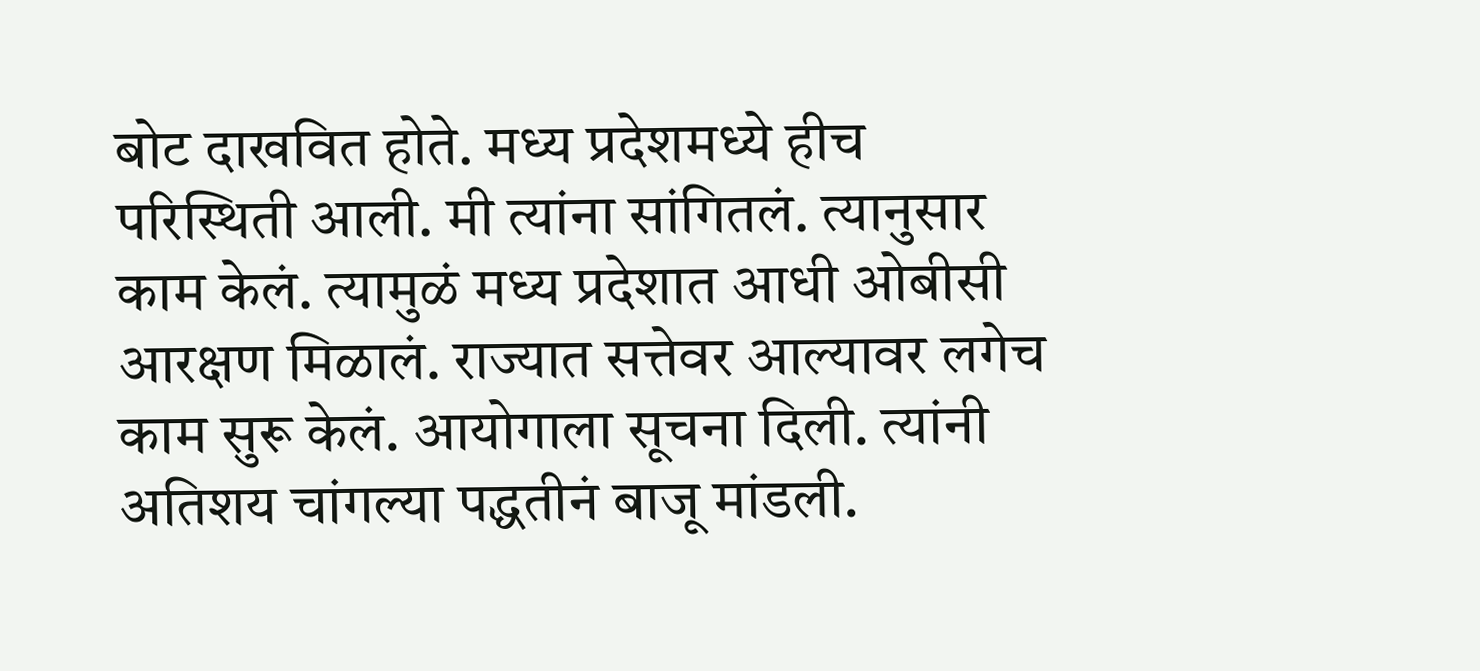बोट दाखवित होते. मध्य प्रदेशमध्ये हीच परिस्थिती आली. मी त्यांना सांगितलं. त्यानुसार काम केलं. त्यामुळं मध्य प्रदेशात आधी ओबीसी आरक्षण मिळालं. राज्यात सत्तेवर आल्यावर लगेच काम सुरू केलं. आयोगाला सूचना दिली. त्यांनी अतिशय चांगल्या पद्धतीनं बाजू मांडली.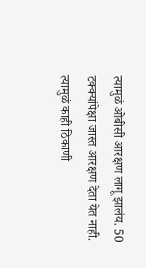त्यामुळं ओबीसी आरक्षण लागू झालंय. 50 टक्क्यांपेक्षा जास्त आरक्षण देता येत नाही. त्यामुळं काही ठिकाणी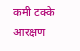कमी टक्के आरक्षण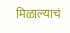मिळाल्याचं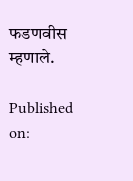फडणवीस म्हणाले.

Published on: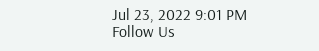Jul 23, 2022 9:01 PM
Follow Us